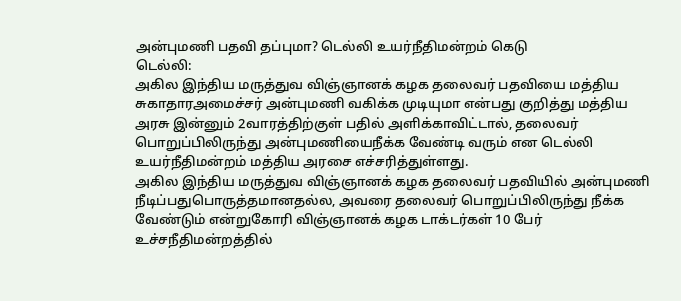அன்புமணி பதவி தப்புமா? டெல்லி உயர்நீதிமன்றம் கெடு
டெல்லி:
அகில இந்திய மருத்துவ விஞ்ஞானக் கழக தலைவர் பதவியை மத்திய சுகாதாரஅமைச்சர் அன்புமணி வகிக்க முடியுமா என்பது குறித்து மத்திய அரசு இன்னும் 2வாரத்திற்குள் பதில் அளிக்காவிட்டால், தலைவர் பொறுப்பிலிருந்து அன்புமணியைநீக்க வேண்டி வரும் என டெல்லி உயர்நீதிமன்றம் மத்திய அரசை எச்சரித்துள்ளது.
அகில இந்திய மருத்துவ விஞ்ஞானக் கழக தலைவர் பதவியில் அன்புமணி நீடிப்பதுபொருத்தமானதல்ல, அவரை தலைவர் பொறுப்பிலிருந்து நீக்க வேண்டும் என்றுகோரி விஞ்ஞானக் கழக டாக்டர்கள் 10 பேர் உச்சநீதிமன்றத்தில்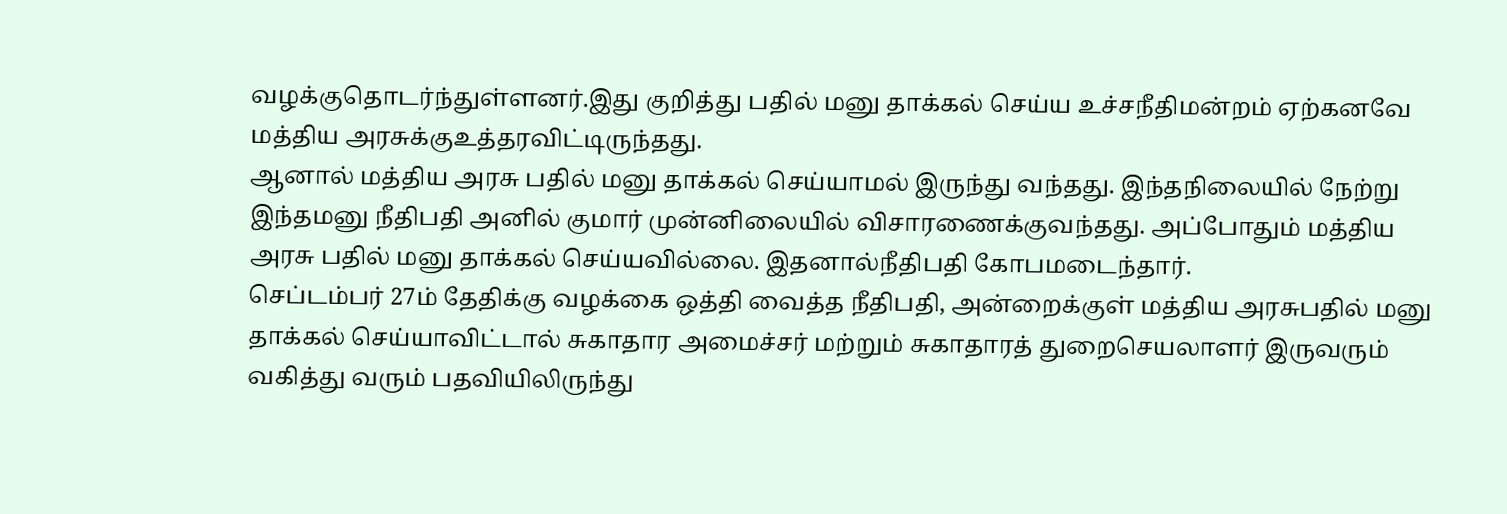வழக்குதொடர்ந்துள்ளனர்.இது குறித்து பதில் மனு தாக்கல் செய்ய உச்சநீதிமன்றம் ஏற்கனவே மத்திய அரசுக்குஉத்தரவிட்டிருந்தது.
ஆனால் மத்திய அரசு பதில் மனு தாக்கல் செய்யாமல் இருந்து வந்தது. இந்தநிலையில் நேற்று இந்தமனு நீதிபதி அனில் குமார் முன்னிலையில் விசாரணைக்குவந்தது. அப்போதும் மத்திய அரசு பதில் மனு தாக்கல் செய்யவில்லை. இதனால்நீதிபதி கோபமடைந்தார்.
செப்டம்பர் 27ம் தேதிக்கு வழக்கை ஒத்தி வைத்த நீதிபதி, அன்றைக்குள் மத்திய அரசுபதில் மனு தாக்கல் செய்யாவிட்டால் சுகாதார அமைச்சர் மற்றும் சுகாதாரத் துறைசெயலாளர் இருவரும் வகித்து வரும் பதவியிலிருந்து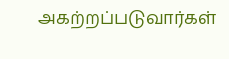அகற்றப்படுவார்கள்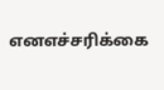எனஎச்சரிக்கை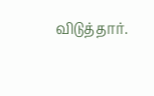விடுத்தார்.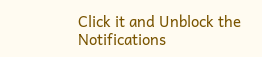Click it and Unblock the Notifications